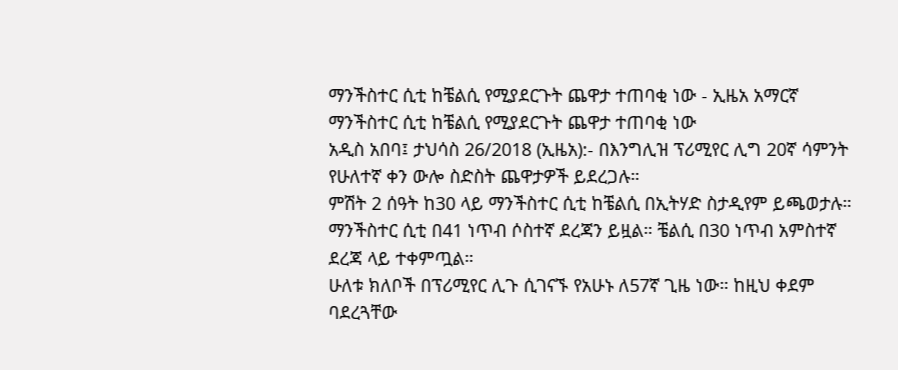ማንችስተር ሲቲ ከቼልሲ የሚያደርጉት ጨዋታ ተጠባቂ ነው - ኢዜአ አማርኛ
ማንችስተር ሲቲ ከቼልሲ የሚያደርጉት ጨዋታ ተጠባቂ ነው
አዲስ አበባ፤ ታህሳስ 26/2018 (ኢዜአ):- በእንግሊዝ ፕሪሚየር ሊግ 20ኛ ሳምንት የሁለተኛ ቀን ውሎ ስድስት ጨዋታዎች ይደረጋሉ።
ምሽት 2 ሰዓት ከ30 ላይ ማንችስተር ሲቲ ከቼልሲ በኢትሃድ ስታዲየም ይጫወታሉ።
ማንችስተር ሲቲ በ41 ነጥብ ሶስተኛ ደረጃን ይዟል። ቼልሲ በ30 ነጥብ አምስተኛ ደረጃ ላይ ተቀምጧል።
ሁለቱ ክለቦች በፕሪሚየር ሊጉ ሲገናኙ የአሁኑ ለ57ኛ ጊዜ ነው። ከዚህ ቀደም ባደረጓቸው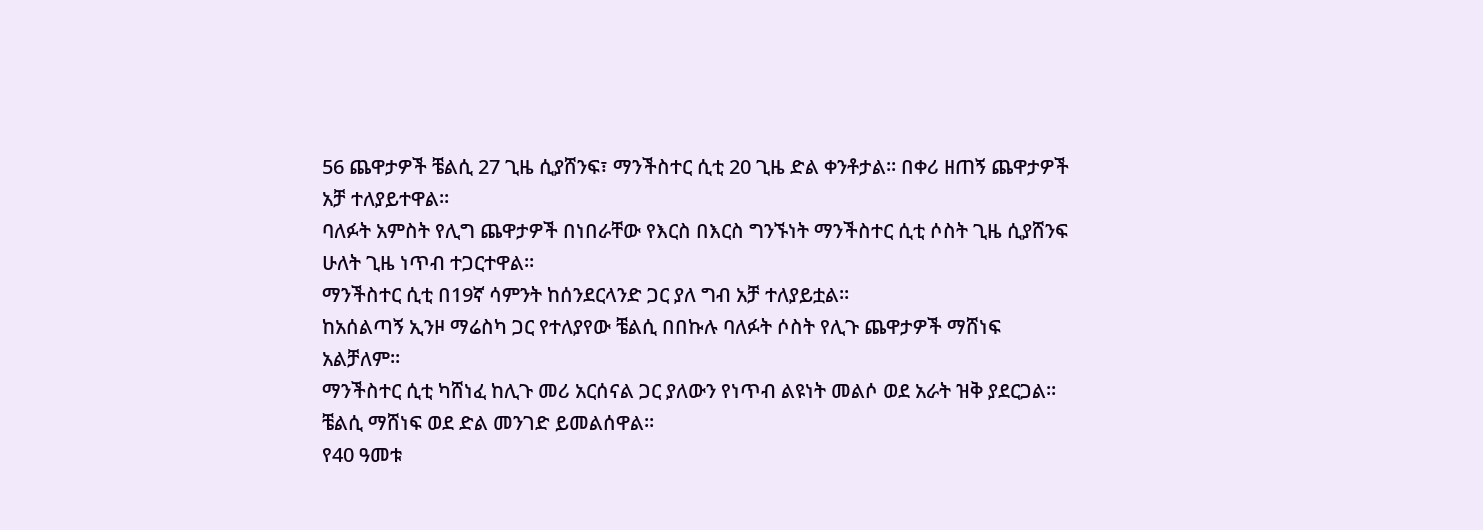56 ጨዋታዎች ቼልሲ 27 ጊዜ ሲያሸንፍ፣ ማንችስተር ሲቲ 20 ጊዜ ድል ቀንቶታል። በቀሪ ዘጠኝ ጨዋታዎች አቻ ተለያይተዋል።
ባለፉት አምስት የሊግ ጨዋታዎች በነበራቸው የእርስ በእርስ ግንኙነት ማንችስተር ሲቲ ሶስት ጊዜ ሲያሸንፍ ሁለት ጊዜ ነጥብ ተጋርተዋል።
ማንችስተር ሲቲ በ19ኛ ሳምንት ከሰንደርላንድ ጋር ያለ ግብ አቻ ተለያይቷል።
ከአሰልጣኝ ኢንዞ ማሬስካ ጋር የተለያየው ቼልሲ በበኩሉ ባለፉት ሶስት የሊጉ ጨዋታዎች ማሸነፍ አልቻለም።
ማንችስተር ሲቲ ካሸነፈ ከሊጉ መሪ አርሰናል ጋር ያለውን የነጥብ ልዩነት መልሶ ወደ አራት ዝቅ ያደርጋል።
ቼልሲ ማሸነፍ ወደ ድል መንገድ ይመልሰዋል።
የ40 ዓመቱ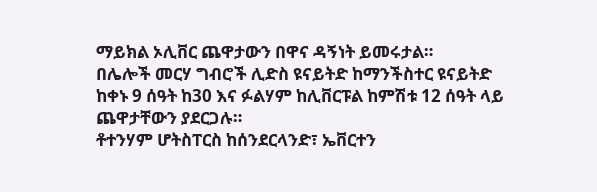ማይክል ኦሊቨር ጨዋታውን በዋና ዳኝነት ይመሩታል።
በሌሎች መርሃ ግብሮች ሊድስ ዩናይትድ ከማንችስተር ዩናይትድ ከቀኑ 9 ሰዓት ከ30 እና ፉልሃም ከሊቨርፑል ከምሽቱ 12 ሰዓት ላይ ጨዋታቸውን ያደርጋሉ።
ቶተንሃም ሆትስፐርስ ከሰንደርላንድ፣ ኤቨርተን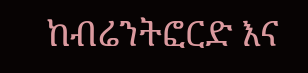ከብሬንትፎርድ እና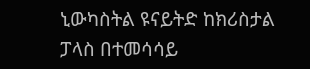ኒውካስትል ዩናይትድ ከክሪስታል ፓላስ በተመሳሳይ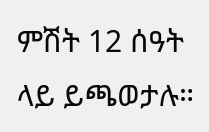ምሽት 12 ሰዓት ላይ ይጫወታሉ።